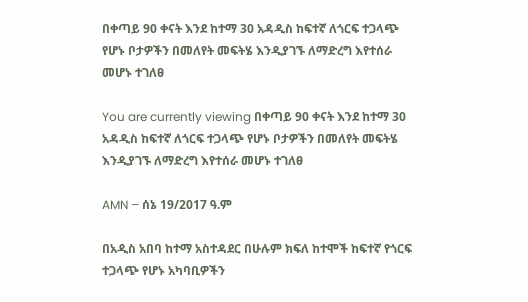በቀጣይ 90 ቀናት እንደ ከተማ 30 አዳዲስ ከፍተኛ ለጎርፍ ተጋላጭ የሆኑ ቦታዎችን በመለየት መፍትሄ እንዲያገኙ ለማድረግ እየተሰራ መሆኑ ተገለፀ

You are currently viewing በቀጣይ 90 ቀናት እንደ ከተማ 30 አዳዲስ ከፍተኛ ለጎርፍ ተጋላጭ የሆኑ ቦታዎችን በመለየት መፍትሄ እንዲያገኙ ለማድረግ እየተሰራ መሆኑ ተገለፀ

AMN – ሰኔ 19/2017 ዓ.ም

በአዲስ አበባ ከተማ አስተዳደር በሁሉም ክፍለ ከተሞች ከፍተኛ የጎርፍ ተጋላጭ የሆኑ አካባቢዎችን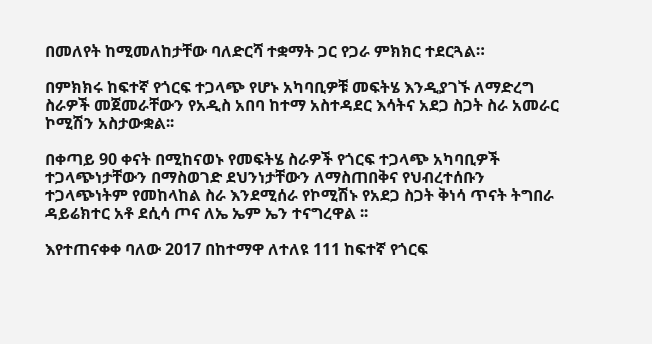በመለየት ከሚመለከታቸው ባለድርሻ ተቋማት ጋር የጋራ ምክክር ተደርጓል።

በምክክሩ ከፍተኛ የጎርፍ ተጋላጭ የሆኑ አካባቢዎቹ መፍትሄ እንዲያገኙ ለማድረግ ስራዎች መጀመራቸውን የአዲስ አበባ ከተማ አስተዳደር እሳትና አደጋ ስጋት ስራ አመራር ኮሚሽን አስታውቋል፡፡

በቀጣይ 90 ቀናት በሚከናወኑ የመፍትሄ ስራዎች የጎርፍ ተጋላጭ አካባቢዎች ተጋላጭነታቸውን በማስወገድ ደህንነታቸውን ለማስጠበቅና የህብረተሰቡን ተጋላጭነትም የመከላከል ስራ እንደሚሰራ የኮሚሽኑ የአደጋ ስጋት ቅነሳ ጥናት ትግበራ ዳይሬክተር አቶ ደሲሳ ጦና ለኤ ኤም ኤን ተናግረዋል ፡፡

እየተጠናቀቀ ባለው 2017 በከተማዋ ለተለዩ 111 ከፍተኛ የጎርፍ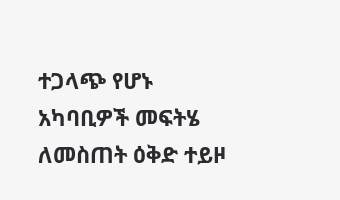ተጋላጭ የሆኑ አካባቢዎች መፍትሄ ለመስጠት ዕቅድ ተይዞ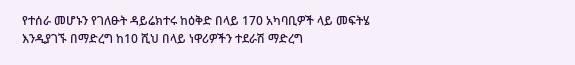የተሰራ መሆኑን የገለፁት ዳይሬክተሩ ከዕቅድ በላይ 170 አካባቢዎች ላይ መፍትሄ እንዲያገኙ በማድረግ ከ10 ሺህ በላይ ነዋሪዎችን ተደራሽ ማድረግ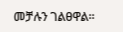መቻሉን ገልፀዋል፡፡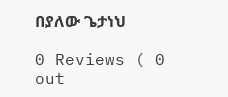በያለው ጌታነህ

0 Reviews ( 0 out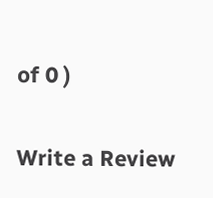of 0 )

Write a Review